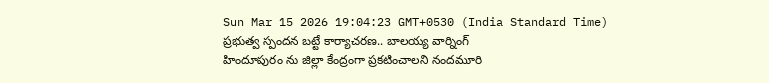Sun Mar 15 2026 19:04:23 GMT+0530 (India Standard Time)
ప్రభుత్వ స్పందన బట్టే కార్యాచరణ.. బాలయ్య వార్నింగ్
హిందూపురం ను జిల్లా కేంద్రంగా ప్రకటించాలని నందమూరి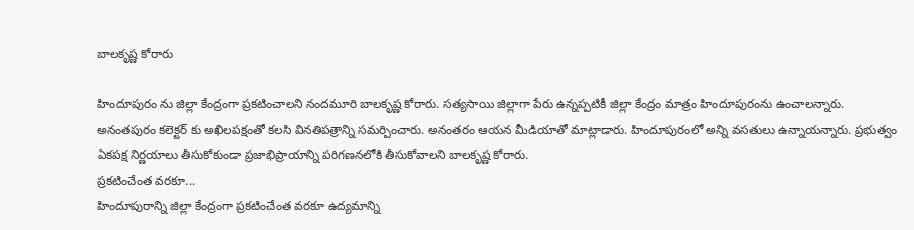బాలకృష్ణ కోరారు

హిందూపురం ను జిల్లా కేంద్రంగా ప్రకటించాలని నందమూరి బాలకృష్ణ కోరారు. సత్యసాయి జిల్లాగా పేరు ఉన్నప్పటికీ జిల్లా కేంద్రం మాత్రం హిందూపురంను ఉంచాలన్నారు. అనంతపురం కలెక్టర్ కు అఖిలపక్షంతో కలసి వినతిపత్రాన్ని సమర్పించారు. అనంతరం ఆయన మీడియాతో మాట్లాడారు. హిందూపురంలో అన్ని వసతులు ఉన్నాయన్నారు. ప్రభుత్వం ఏకపక్ష నిర్ణయాలు తీసుకోకుండా ప్రజాభిప్రాయాన్ని పరిగణనలోకి తీసుకోవాలని బాలకృష్ణ కోరారు.
ప్రకటించేంత వరకూ...
హిందూపురాన్ని జిల్లా కేంద్రంగా ప్రకటించేంత వరకూ ఉద్యమాన్ని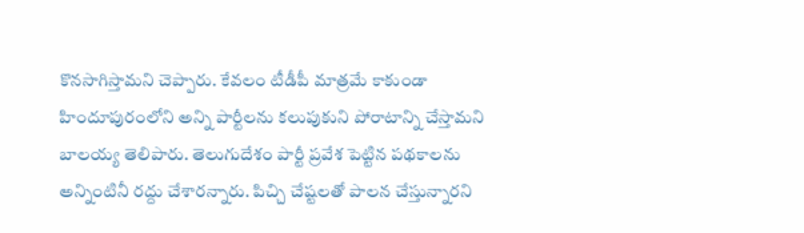కొనసాగిస్తామని చెప్పారు. కేవలం టీడీపీ మాత్రమే కాకుండా హిందూపురంలోని అన్ని పార్టీలను కలుపుకుని పోరాటాన్ని చేస్తామని బాలయ్య తెలిపారు. తెలుగుదేశం పార్టీ ప్రవేశ పెట్టిన పథకాలను అన్నింటినీ రద్దు చేశారన్నారు. పిచ్చి చేష్టలతో పాలన చేస్తున్నారని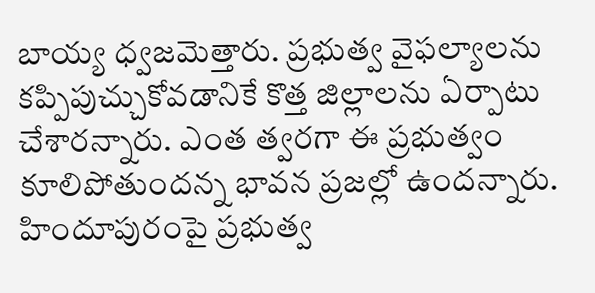బాయ్య ధ్వజమెత్తారు. ప్రభుత్వ వైఫల్యాలను కప్పిపుచ్చుకోవడానికే కొత్త జిల్లాలను ఏర్పాటు చేశారన్నారు. ఎంత త్వరగా ఈ ప్రభుత్వం కూలిపోతుందన్న భావన ప్రజల్లో ఉందన్నారు. హిందూపురంపై ప్రభుత్వ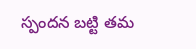స్పందన బట్టి తమ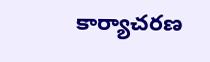కార్యాచరణ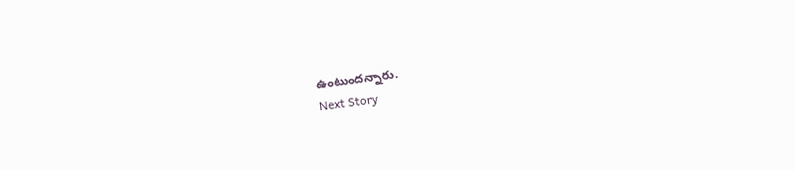ఉంటుందన్నారు.
Next Story